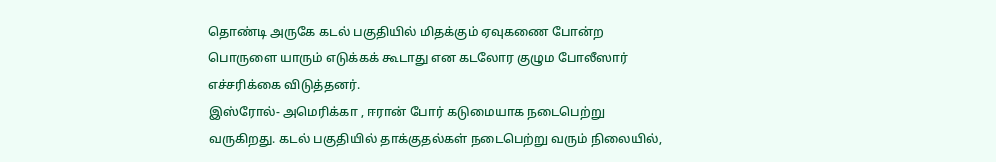தொண்டி அருகே கடல் பகுதியில் மிதக்கும் ஏவுகணை போன்ற பொருளை யாரும் எடுக்கக் கூடாது என கடலோர குழும போலீஸார் எச்சரிக்கை விடுத்தனர்.
இஸ்ரோல்- அமெரிக்கா , ஈரான் போர் கடுமையாக நடைபெற்று வருகிறது. கடல் பகுதியில் தாக்குதல்கள் நடைபெற்று வரும் நிலையில்,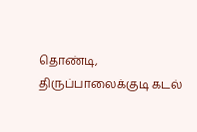தொண்டி, திருப்பாலைக்குடி கடல்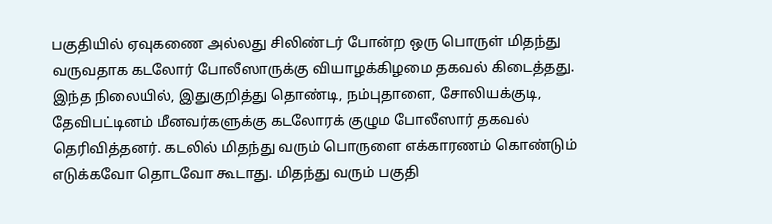பகுதியில் ஏவுகணை அல்லது சிலிண்டர் போன்ற ஒரு பொருள் மிதந்து வருவதாக கடலோர் போலீஸாருக்கு வியாழக்கிழமை தகவல் கிடைத்தது.
இந்த நிலையில், இதுகுறித்து தொண்டி, நம்புதாளை, சோலியக்குடி, தேவிபட்டினம் மீனவர்களுக்கு கடலோரக் குழும போலீஸார் தகவல் தெரிவித்தனர். கடலில் மிதந்து வரும் பொருளை எக்காரணம் கொண்டும் எடுக்கவோ தொடவோ கூடாது. மிதந்து வரும் பகுதி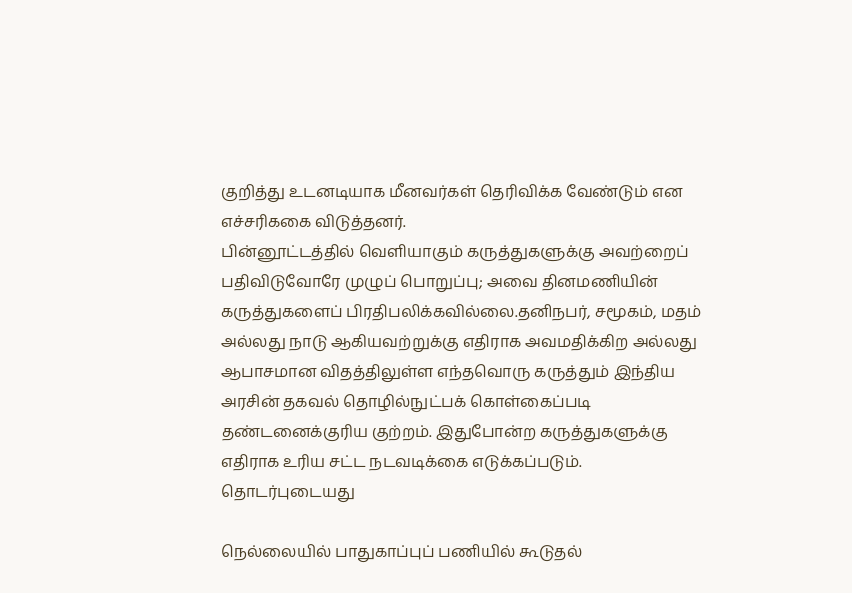குறித்து உடனடியாக மீனவர்கள் தெரிவிக்க வேண்டும் என எச்சரிககை விடுத்தனர்.
பின்னூட்டத்தில் வெளியாகும் கருத்துகளுக்கு அவற்றைப் பதிவிடுவோரே முழுப் பொறுப்பு; அவை தினமணியின் கருத்துகளைப் பிரதிபலிக்கவில்லை.தனிநபர், சமூகம், மதம் அல்லது நாடு ஆகியவற்றுக்கு எதிராக அவமதிக்கிற அல்லது ஆபாசமான விதத்திலுள்ள எந்தவொரு கருத்தும் இந்திய அரசின் தகவல் தொழில்நுட்பக் கொள்கைப்படி தண்டனைக்குரிய குற்றம். இதுபோன்ற கருத்துகளுக்கு எதிராக உரிய சட்ட நடவடிக்கை எடுக்கப்படும்.
தொடர்புடையது

நெல்லையில் பாதுகாப்புப் பணியில் கூடுதல்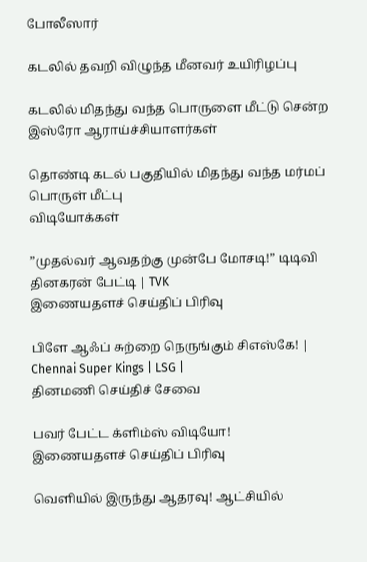போலீஸார்

கடலில் தவறி விழுந்த மீனவர் உயிரிழப்பு

கடலில் மிதந்து வந்த பொருளை மீட்டு சென்ற இஸ்ரோ ஆராய்ச்சியாளர்கள்

தொண்டி கடல் பகுதியில் மிதந்து வந்த மர்மப் பொருள் மீட்பு
விடியோக்கள்

”முதல்வர் ஆவதற்கு முன்பே மோசடி!” டிடிவி தினகரன் பேட்டி | TVK
இணையதளச் செய்திப் பிரிவு

பிளே ஆஃப் சுற்றை நெருங்கும் சிஎஸ்கே! | Chennai Super Kings | LSG |
தினமணி செய்திச் சேவை

பவர் பேட்ட க்ளிம்ஸ் விடியோ!
இணையதளச் செய்திப் பிரிவு

வெளியில் இருந்து ஆதரவு! ஆட்சியில்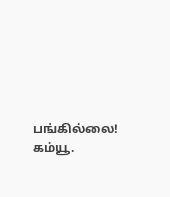பங்கில்லை! கம்யூ.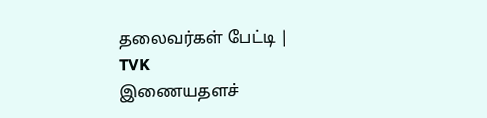தலைவர்கள் பேட்டி | TVK
இணையதளச்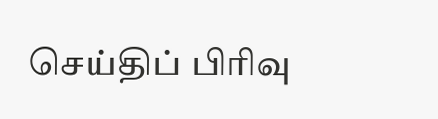செய்திப் பிரிவு